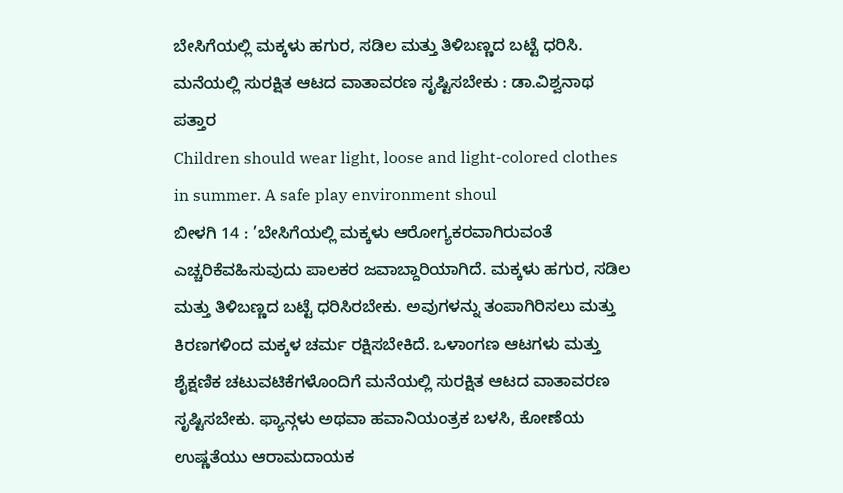ಬೇಸಿಗೆಯಲ್ಲಿ ಮಕ್ಕಳು ಹಗುರ, ಸಡಿಲ ಮತ್ತು ತಿಳಿಬಣ್ಣದ ಬಟ್ಟೆ ಧರಿಸಿ. ಮನೆಯಲ್ಲಿ ಸುರಕ್ಷಿತ ಆಟದ ವಾತಾವರಣ ಸೃಷ್ಟಿಸಬೇಕು : ಡಾ.ವಿಶ್ವನಾಥ ಪತ್ತಾರ
Children should wear light, loose and light-colored clothes in summer. A safe play environment shoul
ಬೀಳಗಿ 14 : ’ಬೇಸಿಗೆಯಲ್ಲಿ ಮಕ್ಕಳು ಆರೋಗ್ಯಕರವಾಗಿರುವಂತೆ ಎಚ್ಚರಿಕೆವಹಿಸುವುದು ಪಾಲಕರ ಜವಾಬ್ದಾರಿಯಾಗಿದೆ. ಮಕ್ಕಳು ಹಗುರ, ಸಡಿಲ ಮತ್ತು ತಿಳಿಬಣ್ಣದ ಬಟ್ಟೆ ಧರಿಸಿರಬೇಕು. ಅವುಗಳನ್ನು ತಂಪಾಗಿರಿಸಲು ಮತ್ತು ಕಿರಣಗಳಿಂದ ಮಕ್ಕಳ ಚರ್ಮ ರಕ್ಷಿಸಬೇಕಿದೆ. ಒಳಾಂಗಣ ಆಟಗಳು ಮತ್ತು ಶೈಕ್ಷಣಿಕ ಚಟುವಟಿಕೆಗಳೊಂದಿಗೆ ಮನೆಯಲ್ಲಿ ಸುರಕ್ಷಿತ ಆಟದ ವಾತಾವರಣ ಸೃಷ್ಟಿಸಬೇಕು. ಫ್ಯಾನ್ಗಳು ಅಥವಾ ಹವಾನಿಯಂತ್ರಕ ಬಳಸಿ, ಕೋಣೆಯ ಉಷ್ಣತೆಯು ಆರಾಮದಾಯಕ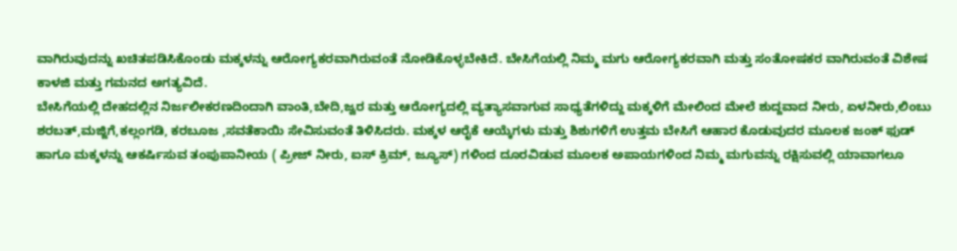ವಾಗಿರುವುದನ್ನು ಖಚಿತಪಡಿಸಿಕೊಂಡು ಮಕ್ಕಳನ್ನು ಆರೋಗ್ಯಕರವಾಗಿರುವಂತೆ ನೋಡಿಕೊಳ್ಳಬೇಕಿದೆ. ಬೇಸಿಗೆಯಲ್ಲಿ ನಿಮ್ಮ ಮಗು ಆರೋಗ್ಯಕರವಾಗಿ ಮತ್ತು ಸಂತೋಷಕರ ವಾಗಿರುವಂತೆ ವಿಶೇಷ ಕಾಳಜಿ ಮತ್ತು ಗಮನದ ಅಗತ್ಯವಿದೆ.
ಬೇಸಿಗೆಯಲ್ಲಿ ದೇಹದಲ್ಲಿನ ನಿರ್ಜಲೀಕರಣದಿಂದಾಗಿ ವಾಂತಿ,ಬೇದಿ,ಜ್ವರ ಮತ್ತು ಆರೋಗ್ಯದಲ್ಲಿ ವ್ಯತ್ಯಾಸವಾಗುವ ಸಾಧ್ಯತೆಗಳಿದ್ದು ಮಕ್ಕಳಿಗೆ ಮೇಲಿಂದ ಮೇಲೆ ಶುದ್ದವಾದ ನೀರು, ಏಳನೀರು,ಲಿಂಬು ಶರಬತ್,ಮಜ್ಜಿಗೆ,ಕಲ್ಲಂಗಡಿ, ಕರಬೂಜ ,ಸವತೆಕಾಯಿ ಸೇವಿಸುವಂತೆ ತಿಳಿಸಿದರು. ಮಕ್ಕಳ ಆರೈಕೆ ಆಯ್ಕೆಗಳು ಮತ್ತು ಶಿಶುಗಳಿಗೆ ಉತ್ತಮ ಬೇಸಿಗೆ ಆಹಾರ ಕೊಡುವುದರ ಮೂಲಕ ಜಂಕ್ ಫುಡ್ ಹಾಗೂ ಮಕ್ಕಳನ್ನು ಆಕರ್ಷಿಸುವ ತಂಪುಪಾನೀಯ ( ಪ್ರೀಜ್ ನೀರು, ಐಸ್ ಕ್ರಿಮ್, ಜ್ಯೂಸ್) ಗಳಿಂದ ದೂರವಿಡುವ ಮೂಲಕ ಅಪಾಯಗಳಿಂದ ನಿಮ್ಮ ಮಗುವನ್ನು ರಕ್ಷಿಸುವಲ್ಲಿ ಯಾವಾಗಲೂ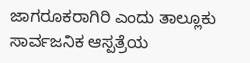ಜಾಗರೂಕರಾಗಿರಿ ಎಂದು ತಾಲ್ಲೂಕು ಸಾರ್ವಜನಿಕ ಆಸ್ಪತ್ರೆಯ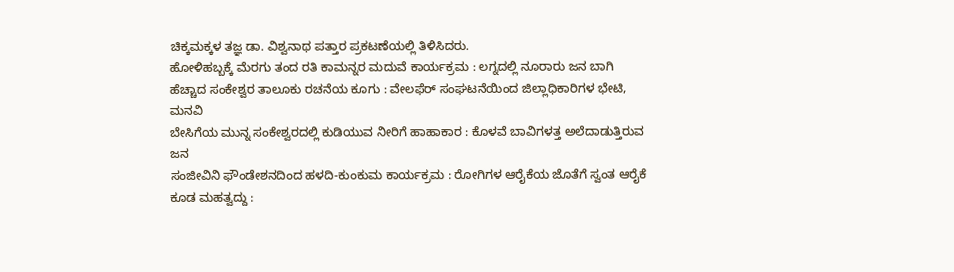ಚಿಕ್ಕಮಕ್ಕಳ ತಜ್ಞ ಡಾ. ವಿಶ್ವನಾಥ ಪತ್ತಾರ ಪ್ರಕಟಣೆಯಲ್ಲಿ ತಿಳಿಸಿದರು.
ಹೋಳಿಹಬ್ಬಕ್ಕೆ ಮೆರಗು ತಂದ ರತಿ ಕಾಮನ್ನರ ಮದುವೆ ಕಾರ್ಯಕ್ರಮ : ಲಗ್ನದಲ್ಲಿ ನೂರಾರು ಜನ ಬಾಗಿ
ಹೆಚ್ಚಾದ ಸಂಕೇಶ್ವರ ತಾಲೂಕು ರಚನೆಯ ಕೂಗು : ವೇಲಫೆರ್ ಸಂಘಟನೆಯಿಂದ ಜಿಲ್ಲಾಧಿಕಾರಿಗಳ ಭೇಟಿ, ಮನವಿ
ಬೇಸಿಗೆಯ ಮುನ್ನ ಸಂಕೇಶ್ವರದಲ್ಲಿ ಕುಡಿಯುವ ನೀರಿಗೆ ಹಾಹಾಕಾರ : ಕೊಳವೆ ಬಾವಿಗಳತ್ತ ಅಲೆದಾಡುತ್ತಿರುವ ಜನ
ಸಂಜೀವಿನಿ ಫೌಂಡೇಶನದಿಂದ ಹಳದಿ-ಕುಂಕುಮ ಕಾರ್ಯಕ್ರಮ : ರೋಗಿಗಳ ಆರೈಕೆಯ ಜೊತೆಗೆ ಸ್ವಂತ ಆರೈಕೆ ಕೂಡ ಮಹತ್ವದ್ದು :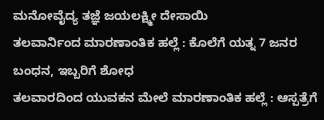ಮನೋವೈದ್ಯ ತಜ್ಞೆ ಜಯಲಕ್ಷ್ಮೀ ದೇಸಾಯಿ
ತಲವಾರ್ನಿಂದ ಮಾರಣಾಂತಿಕ ಹಲ್ಲೆ : ಕೊಲೆಗೆ ಯತ್ನ 7 ಜನರ ಬಂಧನ, ಇಬ್ಬರಿಗೆ ಶೋಧ
ತಲವಾರದಿಂದ ಯುವಕನ ಮೇಲೆ ಮಾರಣಾಂತಿಕ ಹಲ್ಲೆ : ಆಸ್ಪತ್ರೆಗೆ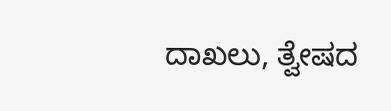ದಾಖಲು, ತ್ವೇಷದ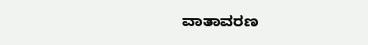ವಾತಾವರಣ